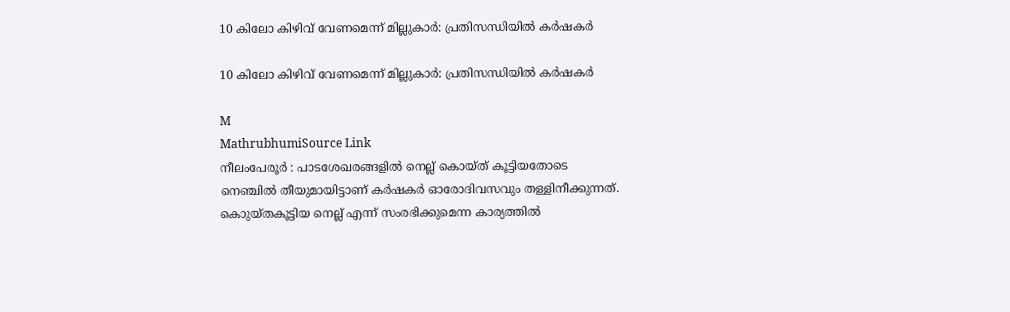10 കിലോ കിഴിവ് വേണമെന്ന് മില്ലുകാർ: പ്രതിസന്ധിയിൽ കർഷകർ

10 കിലോ കിഴിവ് വേണമെന്ന് മില്ലുകാർ: പ്രതിസന്ധിയിൽ കർഷകർ

M
MathrubhumiSource Link
നീലംപേരൂർ : പാടശേഖരങ്ങളിൽ നെല്ല് കൊയ്ത് കൂട്ടിയതോടെ നെഞ്ചിൽ തീയുമായിട്ടാണ് കർഷകർ ഓരോദിവസവും തള്ളിനീക്കുന്നത്. കൊുയ്തകൂട്ടിയ നെല്ല് എന്ന് സംരഭിക്കുമെന്ന കാര്യത്തിൽ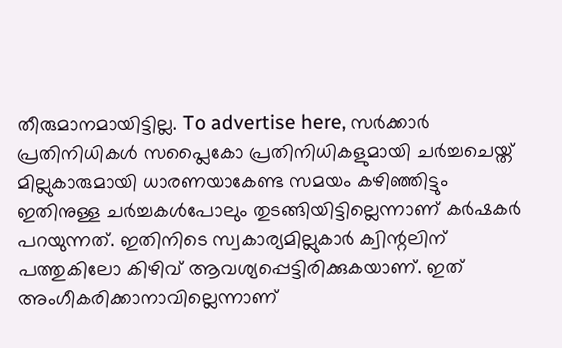തീരുമാനമായിട്ടില്ല. To advertise here, സർക്കാർ പ്രതിനിധികൾ സപ്ലൈകോ പ്രതിനിധികളുമായി ചർച്ചചെയ്ത് മില്ലുകാരുമായി ധാരണയാകേണ്ട സമയം കഴിഞ്ഞിട്ടും ഇതിനുള്ള ചർച്ചകൾപോലും തുടങ്ങിയിട്ടില്ലെന്നാണ് കർഷകർ പറയുന്നത്. ഇതിനിടെ സ്വകാര്യമില്ലുകാർ ക്വിന്റലിന് പത്തുകിലോ കിഴിവ് ആവശ്യപ്പെട്ടിരിക്കുകയാണ്. ഇത് അംഗീകരിക്കാനാവില്ലെന്നാണ്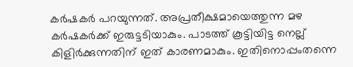കർഷകർ പറയുന്നത്. അപ്രതീക്ഷമായെത്തുന്ന മഴ കർഷകർക്ക് ഇരുട്ടടിയാകും. പാടത്ത് കൂട്ടിയിട്ട നെല്ല് കിളിർക്കുന്നതിന് ഇത് കാരണമാകും. ഇതിനൊപ്പംതന്നെ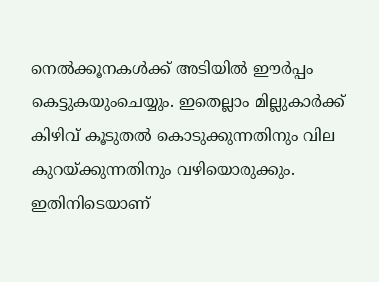നെൽക്കൂനകൾക്ക് അടിയിൽ ഈർപ്പം കെട്ടുകയുംചെയ്യും. ഇതെല്ലാം മില്ലുകാർക്ക് കിഴിവ് കൂടുതൽ കൊടുക്കുന്നതിനും വില കുറയ്ക്കുന്നതിനും വഴിയൊരുക്കും. ഇതിനിടെയാണ്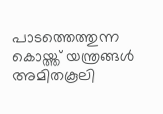പാടത്തെത്തുന്ന കൊയ്ത്ത് യന്ത്രങ്ങൾ അമിതകൂലി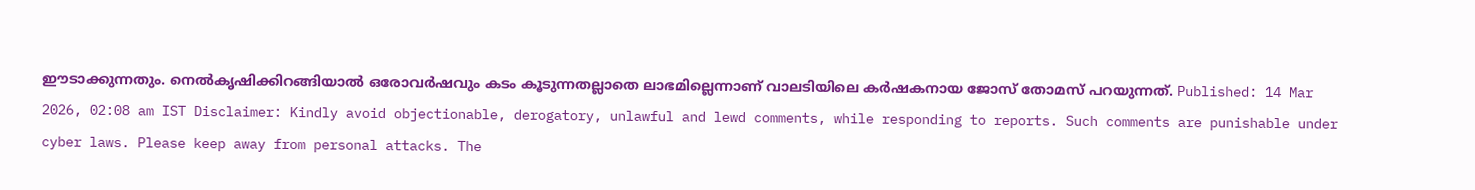ഈടാക്കുന്നതും. നെൽകൃഷിക്കിറങ്ങിയാൽ ഒരോവർഷവും കടം കൂടുന്നതല്ലാതെ ലാഭമില്ലെന്നാണ് വാലടിയിലെ കർഷകനായ ജോസ് തോമസ് പറയുന്നത്. Published: 14 Mar 2026, 02:08 am IST Disclaimer: Kindly avoid objectionable, derogatory, unlawful and lewd comments, while responding to reports. Such comments are punishable under cyber laws. Please keep away from personal attacks. The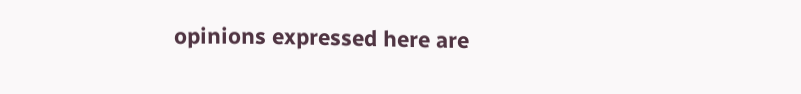opinions expressed here are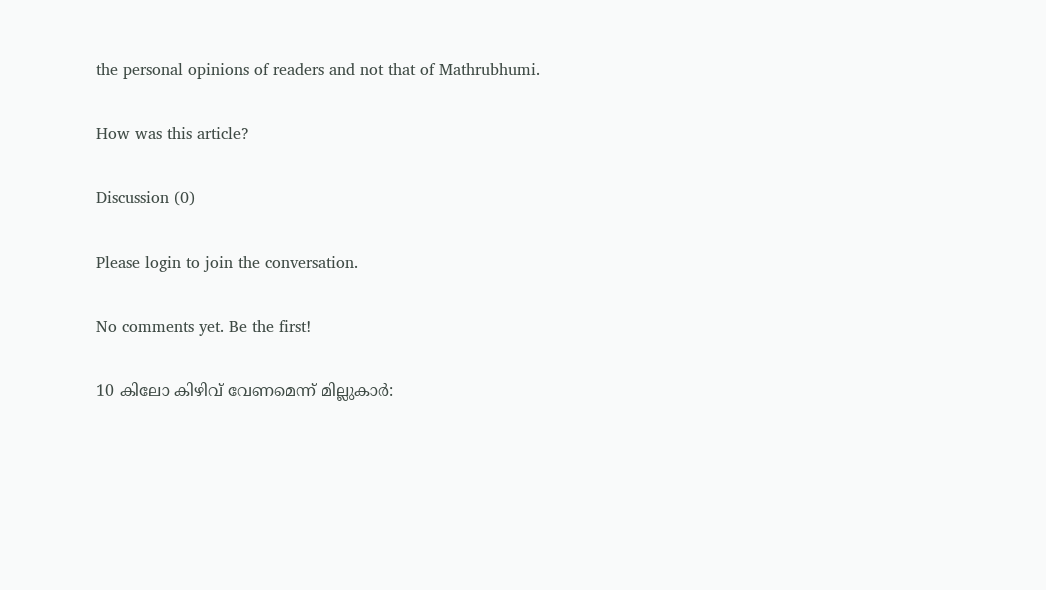the personal opinions of readers and not that of Mathrubhumi.

How was this article?

Discussion (0)

Please login to join the conversation.

No comments yet. Be the first!

10 കിലോ കിഴിവ് വേണമെന്ന് മില്ലുകാർ: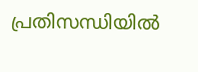പ്രതിസന്ധിയിൽ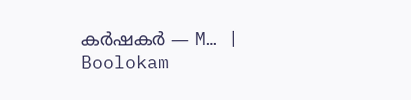കർഷകർ — M… | Boolokam